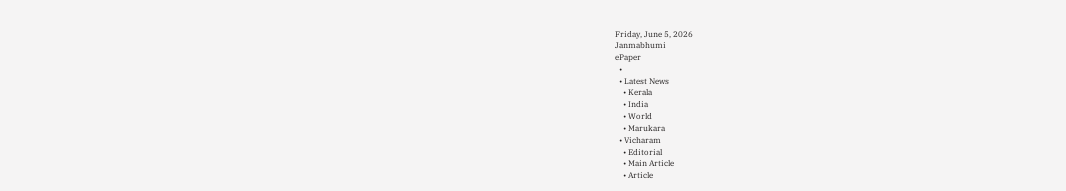Friday, June 5, 2026
Janmabhumi
ePaper
  •
  • Latest News
    • Kerala
    • India
    • World
    • Marukara
  • Vicharam
    • Editorial
    • Main Article
    • Article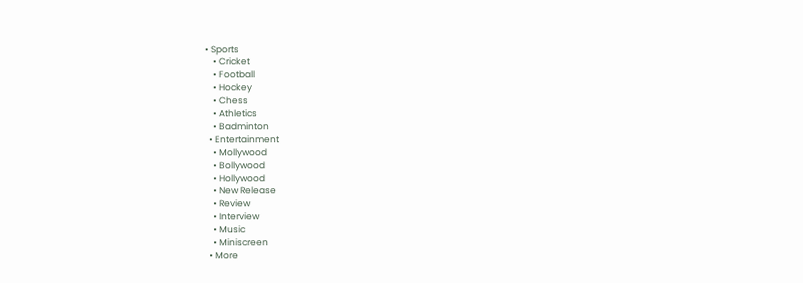• Sports
    • Cricket
    • Football
    • Hockey
    • Chess
    • Athletics
    • Badminton
  • Entertainment
    • Mollywood
    • Bollywood
    • Hollywood
    • New Release
    • Review
    • Interview
    • Music
    • Miniscreen
  • More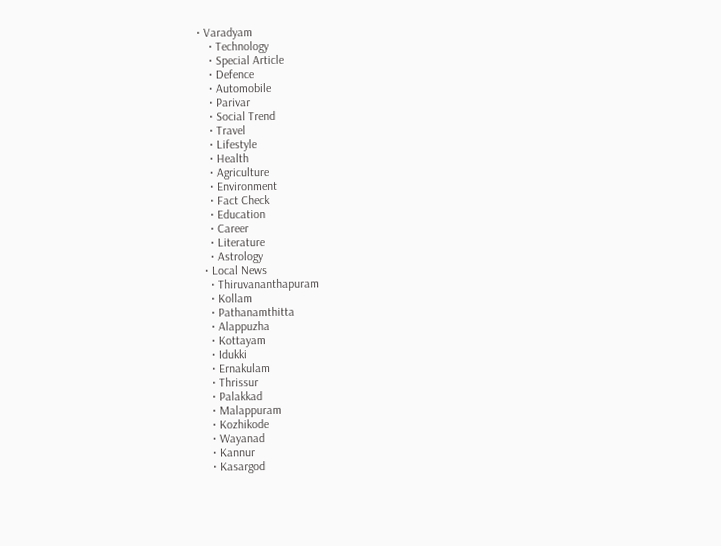• Varadyam
    • Technology
    • Special Article
    • Defence
    • Automobile
    • Parivar
    • Social Trend
    • Travel
    • Lifestyle
    • Health
    • Agriculture
    • Environment
    • Fact Check
    • Education
    • Career
    • Literature
    • Astrology
  • Local News
    • Thiruvananthapuram
    • Kollam
    • Pathanamthitta
    • Alappuzha
    • Kottayam
    • Idukki
    • Ernakulam
    • Thrissur
    • Palakkad
    • Malappuram
    • Kozhikode
    • Wayanad
    • Kannur
    • Kasargod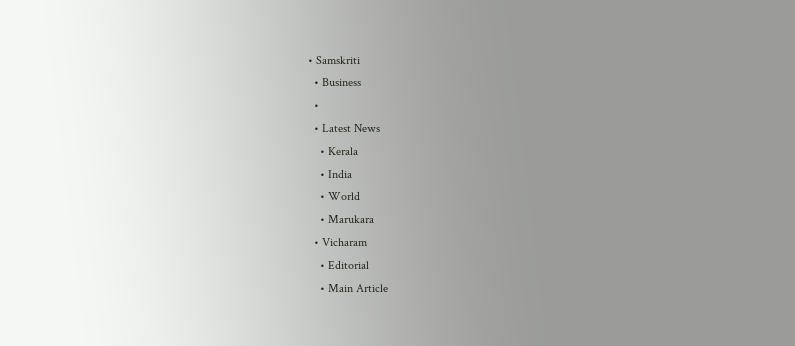• Samskriti
  • Business
  •
  • Latest News
    • Kerala
    • India
    • World
    • Marukara
  • Vicharam
    • Editorial
    • Main Article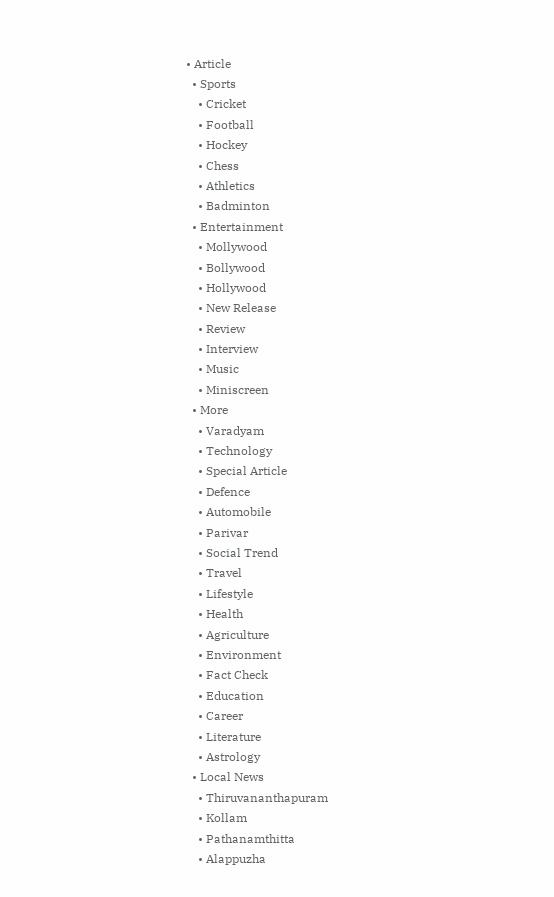• Article
  • Sports
    • Cricket
    • Football
    • Hockey
    • Chess
    • Athletics
    • Badminton
  • Entertainment
    • Mollywood
    • Bollywood
    • Hollywood
    • New Release
    • Review
    • Interview
    • Music
    • Miniscreen
  • More
    • Varadyam
    • Technology
    • Special Article
    • Defence
    • Automobile
    • Parivar
    • Social Trend
    • Travel
    • Lifestyle
    • Health
    • Agriculture
    • Environment
    • Fact Check
    • Education
    • Career
    • Literature
    • Astrology
  • Local News
    • Thiruvananthapuram
    • Kollam
    • Pathanamthitta
    • Alappuzha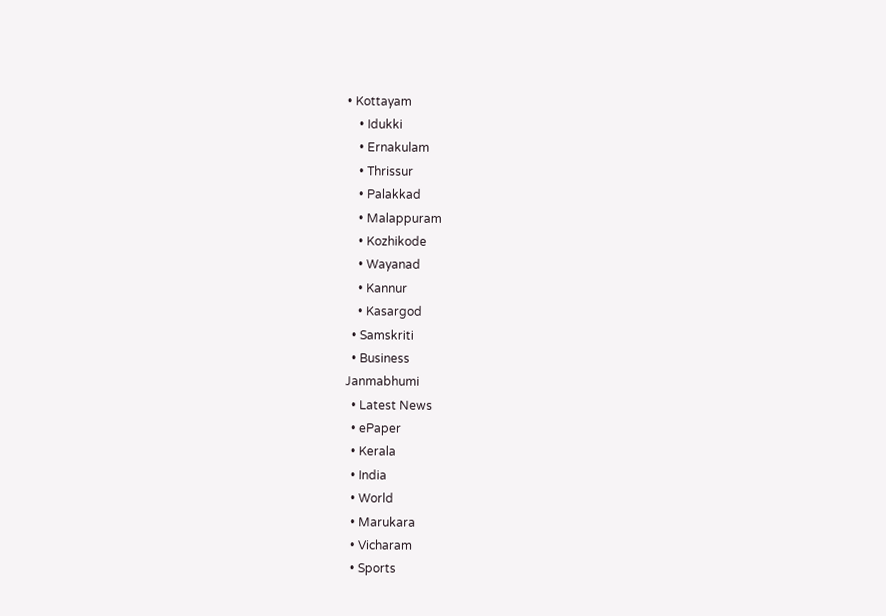• Kottayam
    • Idukki
    • Ernakulam
    • Thrissur
    • Palakkad
    • Malappuram
    • Kozhikode
    • Wayanad
    • Kannur
    • Kasargod
  • Samskriti
  • Business
Janmabhumi
  • Latest News
  • ePaper
  • Kerala
  • India
  • World
  • Marukara
  • Vicharam
  • Sports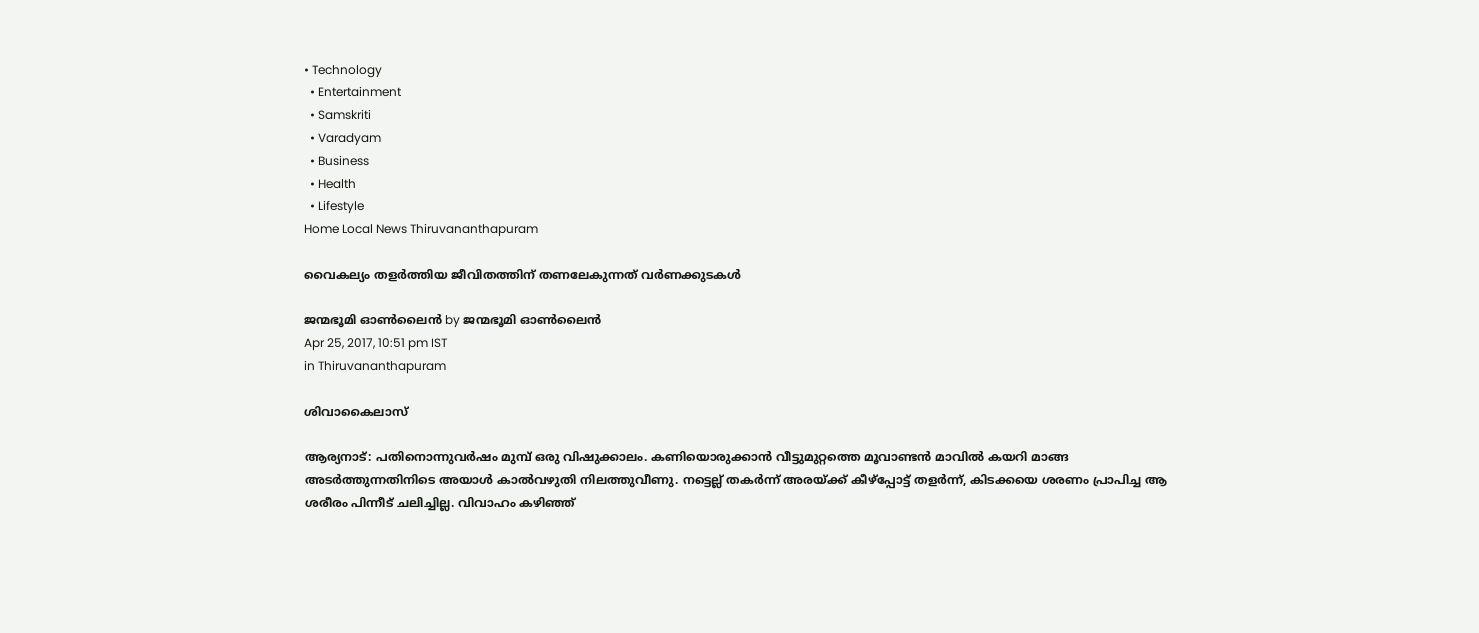• Technology
  • Entertainment
  • Samskriti
  • Varadyam
  • Business
  • Health
  • Lifestyle
Home Local News Thiruvananthapuram

വൈകല്യം തളര്‍ത്തിയ ജീവിതത്തിന് തണലേകുന്നത് വര്‍ണക്കുടകള്‍

ജന്മഭൂമി ഓണ്‍ലൈന്‍ by ജന്മഭൂമി ഓണ്‍ലൈന്‍
Apr 25, 2017, 10:51 pm IST
in Thiruvananthapuram

ശിവാകൈലാസ്

ആര്യനാട്: പതിനൊന്നുവര്‍ഷം മുമ്പ് ഒരു വിഷുക്കാലം. കണിയൊരുക്കാന്‍ വീട്ടുമുറ്റത്തെ മൂവാണ്ടന്‍ മാവില്‍ കയറി മാങ്ങ അടര്‍ത്തുന്നതിനിടെ അയാള്‍ കാല്‍വഴുതി നിലത്തുവീണു. നട്ടെല്ല് തകര്‍ന്ന് അരയ്‌ക്ക് കീഴ്‌പ്പോട്ട് തളര്‍ന്ന്, കിടക്കയെ ശരണം പ്രാപിച്ച ആ ശരീരം പിന്നീട് ചലിച്ചില്ല. വിവാഹം കഴിഞ്ഞ്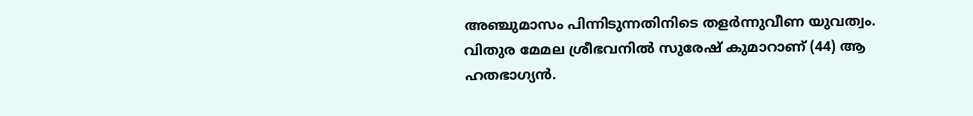അഞ്ചുമാസം പിന്നിടുന്നതിനിടെ തളര്‍ന്നുവീണ യുവത്വം. വിതുര മേമല ശ്രീഭവനില്‍ സുരേഷ് കുമാറാണ് (44) ആ ഹതഭാഗ്യന്‍.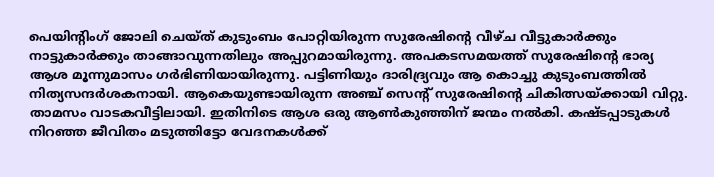പെയിന്റിംഗ് ജോലി ചെയ്ത് കുടുംബം പോറ്റിയിരുന്ന സുരേഷിന്റെ വീഴ്ച വീട്ടുകാര്‍ക്കും നാട്ടുകാര്‍ക്കും താങ്ങാവുന്നതിലും അപ്പുറമായിരുന്നു. അപകടസമയത്ത് സുരേഷിന്റെ ഭാര്യ ആശ മൂന്നുമാസം ഗര്‍ഭിണിയായിരുന്നു. പട്ടിണിയും ദാരിദ്ര്യവും ആ കൊച്ചു കുടുംബത്തില്‍ നിത്യസന്ദര്‍ശകനായി. ആകെയുണ്ടായിരുന്ന അഞ്ച് സെന്റ് സുരേഷിന്റെ ചികിത്സയ്‌ക്കായി വിറ്റു. താമസം വാടകവീട്ടിലായി. ഇതിനിടെ ആശ ഒരു ആണ്‍കുഞ്ഞിന് ജന്മം നല്‍കി. കഷ്ടപ്പാടുകള്‍ നിറഞ്ഞ ജീവിതം മടുത്തിട്ടോ വേദനകള്‍ക്ക്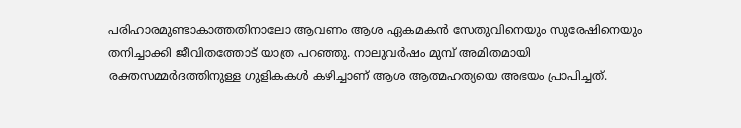പരിഹാരമുണ്ടാകാത്തതിനാലോ ആവണം ആശ ഏകമകന്‍ സേതുവിനെയും സുരേഷിനെയും തനിച്ചാക്കി ജീവിതത്തോട് യാത്ര പറഞ്ഞു. നാലുവര്‍ഷം മുമ്പ് അമിതമായി രക്തസമ്മര്‍ദത്തിനുള്ള ഗുളികകള്‍ കഴിച്ചാണ് ആശ ആത്മഹത്യയെ അഭയം പ്രാപിച്ചത്.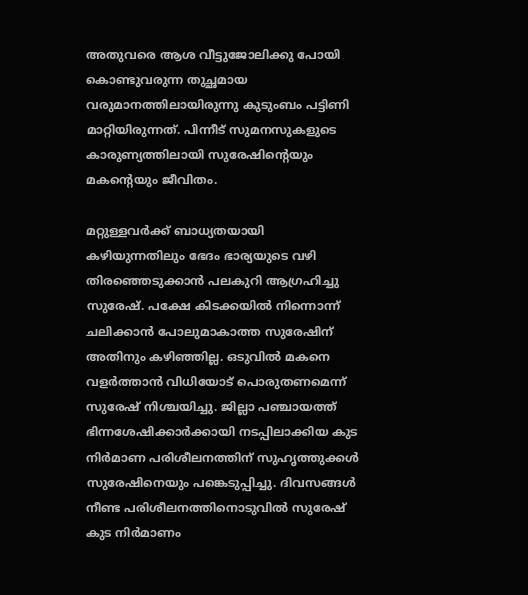അതുവരെ ആശ വീട്ടുജോലിക്കു പോയി കൊണ്ടുവരുന്ന തുച്ഛമായ വരുമാനത്തിലായിരുന്നു കുടുംബം പട്ടിണി മാറ്റിയിരുന്നത്. പിന്നീട് സുമനസുകളുടെ കാരുണ്യത്തിലായി സുരേഷിന്റെയും മകന്റെയും ജീവിതം.

മറ്റുള്ളവര്‍ക്ക് ബാധ്യതയായി കഴിയുന്നതിലും ഭേദം ഭാര്യയുടെ വഴി തിരഞ്ഞെടുക്കാന്‍ പലകുറി ആഗ്രഹിച്ചു സുരേഷ്. പക്ഷേ കിടക്കയില്‍ നിന്നൊന്ന് ചലിക്കാന്‍ പോലുമാകാത്ത സുരേഷിന് അതിനും കഴിഞ്ഞില്ല. ഒടുവില്‍ മകനെ വളര്‍ത്താന്‍ വിധിയോട് പൊരുതണമെന്ന് സുരേഷ് നിശ്ചയിച്ചു. ജില്ലാ പഞ്ചായത്ത് ഭിന്നശേഷിക്കാര്‍ക്കായി നടപ്പിലാക്കിയ കുട നിര്‍മാണ പരിശീലനത്തിന് സുഹൃത്തുക്കള്‍ സുരേഷിനെയും പങ്കെടുപ്പിച്ചു. ദിവസങ്ങള്‍ നീണ്ട പരിശീലനത്തിനൊടുവില്‍ സുരേഷ് കുട നിര്‍മാണം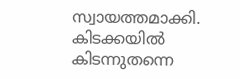സ്വായത്തമാക്കി. കിടക്കയില്‍ കിടന്നുതന്നെ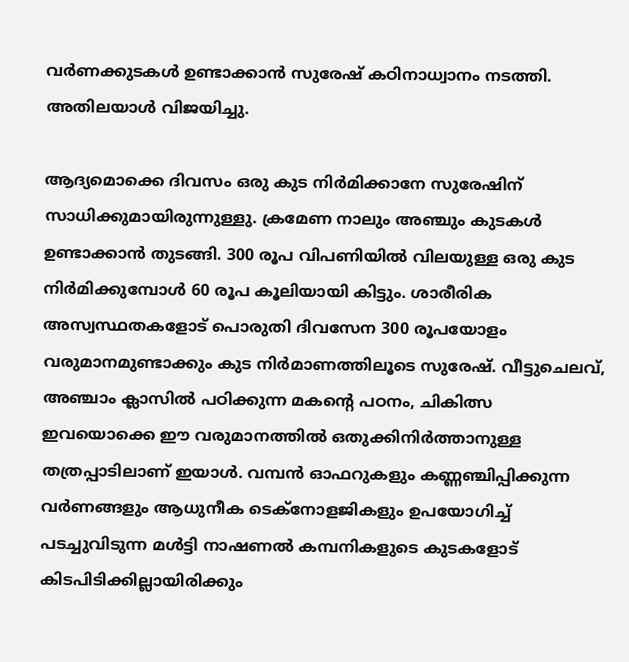വര്‍ണക്കുടകള്‍ ഉണ്ടാക്കാന്‍ സുരേഷ് കഠിനാധ്വാനം നടത്തി. അതിലയാള്‍ വിജയിച്ചു.

ആദ്യമൊക്കെ ദിവസം ഒരു കുട നിര്‍മിക്കാനേ സുരേഷിന് സാധിക്കുമായിരുന്നുള്ളു. ക്രമേണ നാലും അഞ്ചും കുടകള്‍ ഉണ്ടാക്കാന്‍ തുടങ്ങി. 300 രൂപ വിപണിയില്‍ വിലയുള്ള ഒരു കുട നിര്‍മിക്കുമ്പോള്‍ 60 രൂപ കൂലിയായി കിട്ടും. ശാരീരിക അസ്വസ്ഥതകളോട് പൊരുതി ദിവസേന 300 രൂപയോളം വരുമാനമുണ്ടാക്കും കുട നിര്‍മാണത്തിലൂടെ സുരേഷ്. വീട്ടുചെലവ്, അഞ്ചാം ക്ലാസില്‍ പഠിക്കുന്ന മകന്റെ പഠനം, ചികിത്സ ഇവയൊക്കെ ഈ വരുമാനത്തില്‍ ഒതുക്കിനിര്‍ത്താനുള്ള തത്രപ്പാടിലാണ് ഇയാള്‍. വമ്പന്‍ ഓഫറുകളും കണ്ണഞ്ചിപ്പിക്കുന്ന വര്‍ണങ്ങളും ആധുനീക ടെക്‌നോളജികളും ഉപയോഗിച്ച് പടച്ചുവിടുന്ന മള്‍ട്ടി നാഷണല്‍ കമ്പനികളുടെ കുടകളോട് കിടപിടിക്കില്ലായിരിക്കും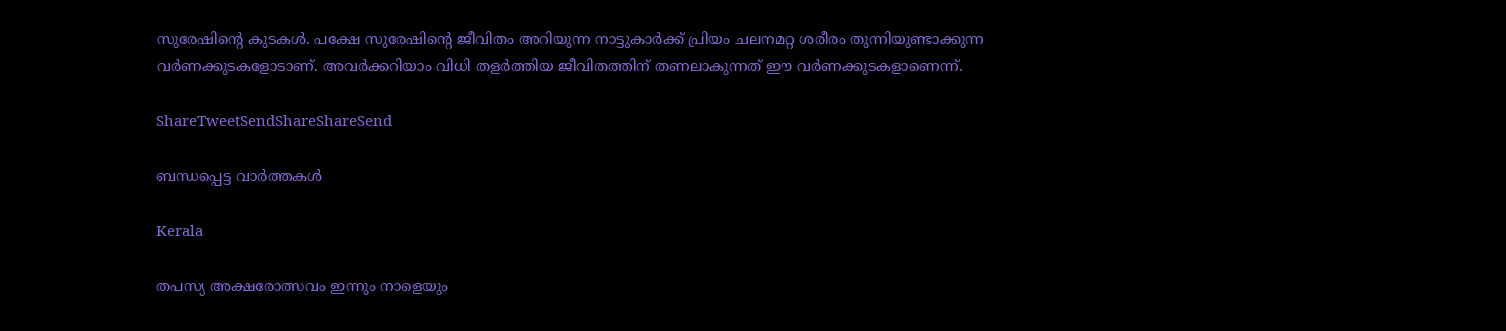സുരേഷിന്റെ കുടകള്‍. പക്ഷേ സുരേഷിന്റെ ജീവിതം അറിയുന്ന നാട്ടുകാര്‍ക്ക് പ്രിയം ചലനമറ്റ ശരീരം തുന്നിയുണ്ടാക്കുന്ന വര്‍ണക്കുടകളോടാണ്. അവര്‍ക്കറിയാം വിധി തളര്‍ത്തിയ ജീവിതത്തിന് തണലാകുന്നത് ഈ വര്‍ണക്കുടകളാണെന്ന്.

ShareTweetSendShareShareSend

ബന്ധപ്പെട്ട വാര്‍ത്തകള്‍

Kerala

തപസ്യ അക്ഷരോത്സവം ഇന്നും നാളെയും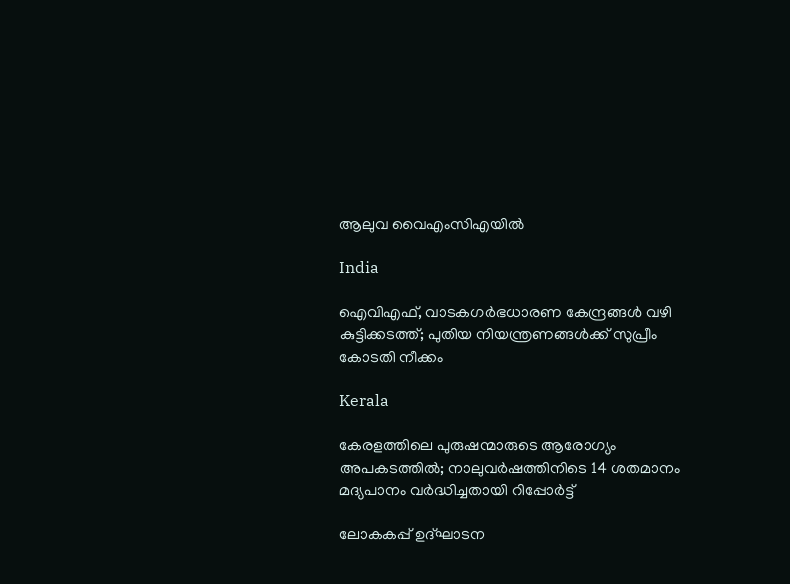ആലുവ വൈഎംസിഎയില്‍

India

ഐവിഎഫ്, വാടകഗർഭധാരണ കേന്ദ്രങ്ങൾ വഴി കുട്ടിക്കടത്ത്; പുതിയ നിയന്ത്രണങ്ങൾക്ക് സുപ്രീം കോടതി നീക്കം

Kerala

കേരളത്തിലെ പുരുഷന്മാരുടെ ആരോഗ്യം അപകടത്തില്‍; നാലുവർഷത്തിനിടെ 14 ശതമാനം മദ്യപാനം വർദ്ധിച്ചതായി റിപ്പോർട്ട്

ലോകകപ്പ് ഉദ്ഘാടന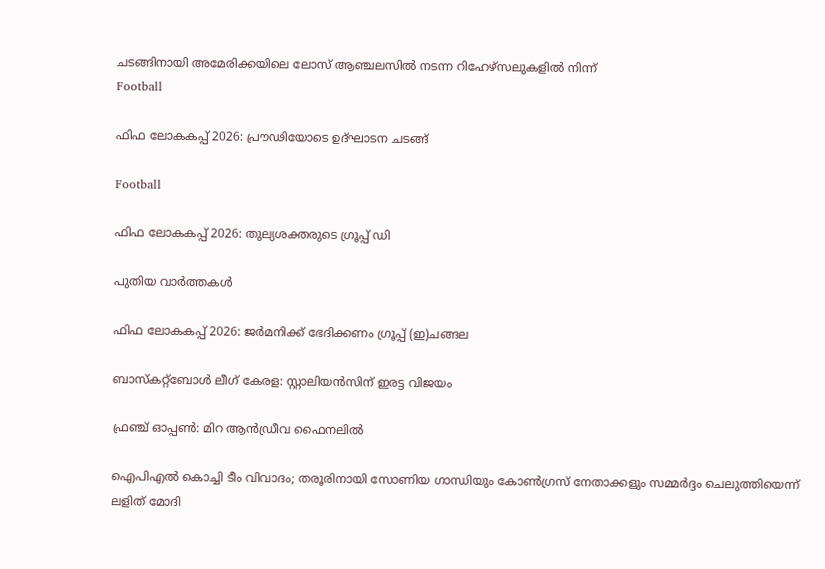ചടങ്ങിനായി അമേരിക്കയിലെ ലോസ് ആഞ്ചലസില്‍ നടന്ന റിഹേഴ്‌സലുകളില്‍ നിന്ന്‌
Football

ഫിഫ ലോകകപ്പ് 2026: പ്രൗഢിയോടെ ഉദ്ഘാടന ചടങ്ങ്

Football

ഫിഫ ലോകകപ്പ് 2026: തുല്യശക്തരുടെ ഗ്രൂപ്പ് ഡി

പുതിയ വാര്‍ത്തകള്‍

ഫിഫ ലോകകപ്പ് 2026: ജര്‍മനിക്ക് ഭേദിക്കണം ഗ്രൂപ്പ് (ഇ)ചങ്ങല

ബാസ്‌കറ്റ്‌ബോള്‍ ലീഗ് കേരള: സ്റ്റാലിയന്‍സിന് ഇരട്ട വിജയം

ഫ്രഞ്ച് ഓപ്പണ്‍: മിറ ആന്‍ഡ്രീവ ഫൈനലില്‍

ഐപിഎൽ കൊച്ചി ടീം വിവാദം; തരൂരിനായി സോണിയ ഗാന്ധിയും കോൺഗ്രസ് നേതാക്കളും സമ്മർദ്ദം ചെലുത്തിയെന്ന് ലളിത് മോദി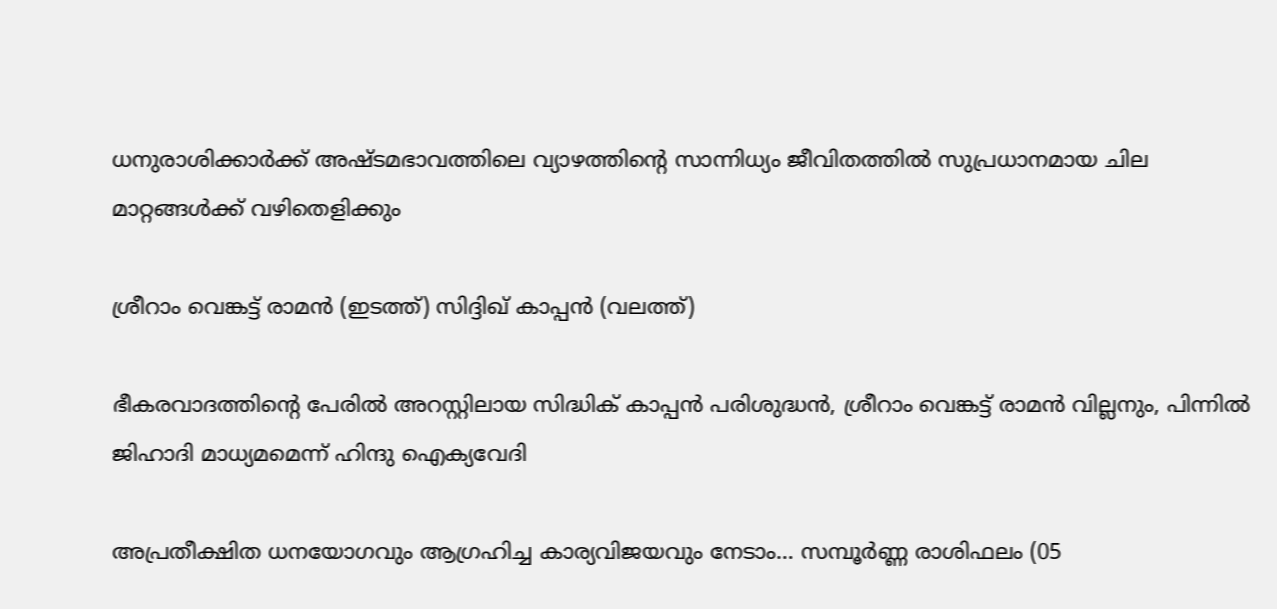ധനുരാശിക്കാര്‍ക്ക് അഷ്ടമഭാവത്തിലെ വ്യാഴത്തിന്റെ സാന്നിധ്യം ജീവിതത്തിൽ സുപ്രധാനമായ ചില മാറ്റങ്ങൾക്ക് വഴിതെളിക്കും

ശ്രീറാം വെങ്കട്ട് രാമന്‍ (ഇടത്ത്) സിദ്ദിഖ് കാപ്പന്‍ (വലത്ത്)

ഭീകരവാദത്തിന്റെ പേരില്‍ അറസ്റ്റിലായ സിദ്ധിക് കാപ്പന്‍ പരിശുദ്ധന്‍, ശ്രീറാം വെങ്കട്ട് രാമന്‍ വില്ലനും, പിന്നില്‍ ജിഹാദി മാധ്യമമെന്ന് ഹിന്ദു ഐക്യവേദി

അപ്രതീക്ഷിത ധനയോഗവും ആഗ്രഹിച്ച കാര്യവിജയവും നേടാം… സമ്പൂർണ്ണ രാശിഫലം (05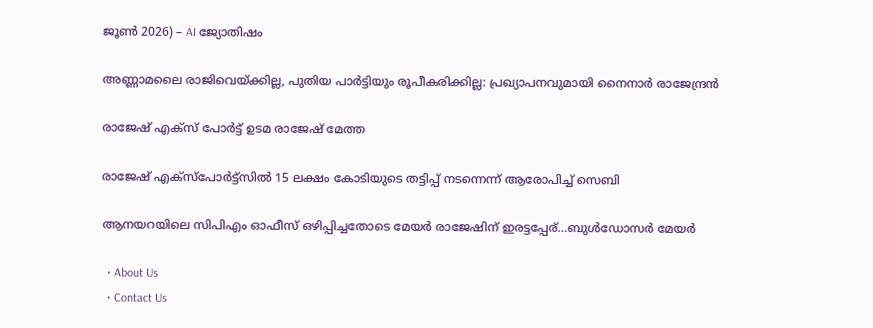ജൂൺ 2026) – AI ജ്യോതിഷം

അണ്ണാമലൈ രാജിവെയ്‌ക്കില്ല, പുതിയ പാര്‍ട്ടിയും രൂപീകരിക്കില്ല: പ്രഖ്യാപനവുമായി നൈനാര്‍ രാജേന്ദ്രന്‍

രാജേഷ് എക്സ് പോര്‍ട്ട് ഉടമ രാജേഷ് മേത്ത

രാജേഷ് എക്സ്പോര്‍ട്ട്സില്‍ 15 ലക്ഷം കോടിയുടെ തട്ടിപ്പ് നടന്നെന്ന് ആരോപിച്ച് സെബി

ആനയറയിലെ സിപിഎം ഓഫീസ് ഒഴിപ്പിച്ചതോടെ മേയര്‍ രാജേഷിന് ഇരട്ടപ്പേര്…ബുള്‍ഡോസര്‍ മേയര്‍

  • About Us
  • Contact Us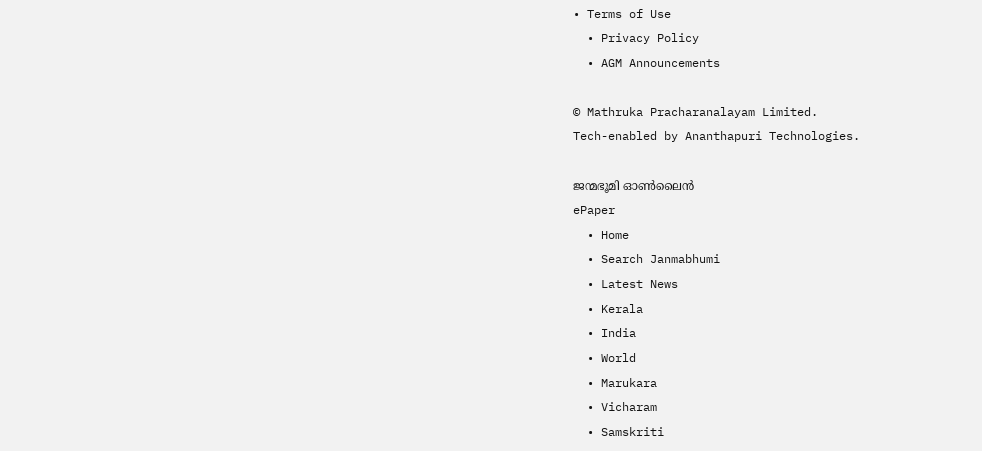• Terms of Use
  • Privacy Policy
  • AGM Announcements

© Mathruka Pracharanalayam Limited.
Tech-enabled by Ananthapuri Technologies.

ജന്മഭൂമി ഓണ്‍ലൈന്‍
ePaper
  • Home
  • Search Janmabhumi
  • Latest News
  • Kerala
  • India
  • World
  • Marukara
  • Vicharam
  • Samskriti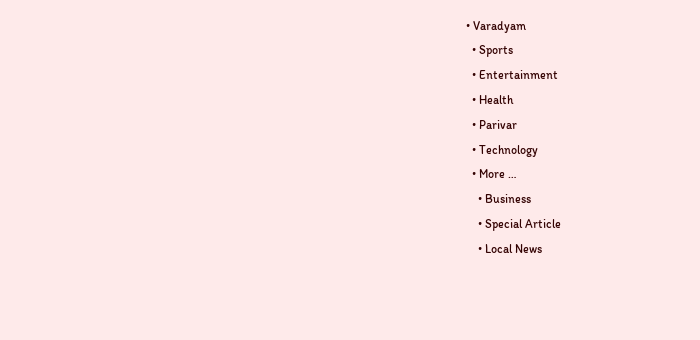• Varadyam
  • Sports
  • Entertainment
  • Health
  • Parivar
  • Technology
  • More …
    • Business
    • Special Article
    • Local News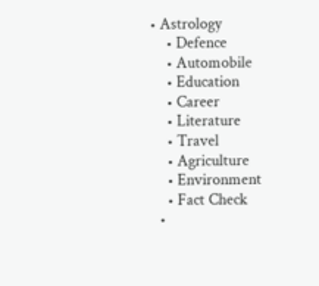• Astrology
    • Defence
    • Automobile
    • Education
    • Career
    • Literature
    • Travel
    • Agriculture
    • Environment
    • Fact Check
  •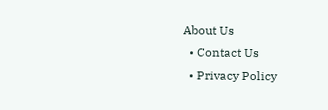About Us
  • Contact Us
  • Privacy Policy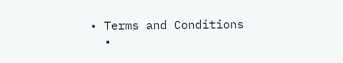• Terms and Conditions
  •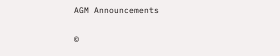AGM Announcements

©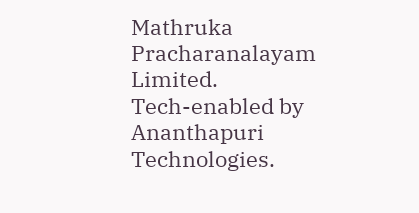Mathruka Pracharanalayam Limited.
Tech-enabled by Ananthapuri Technologies.